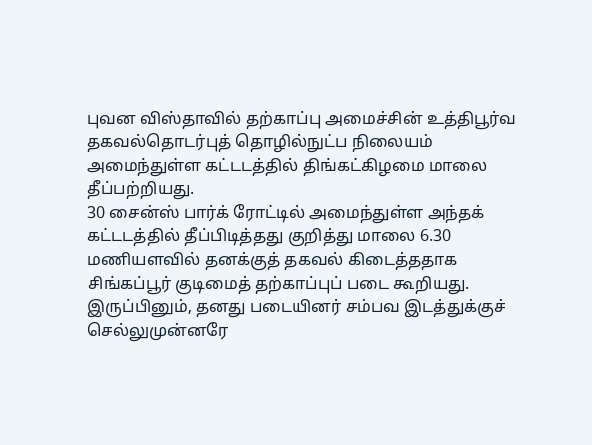புவன விஸ்தாவில் தற்காப்பு அமைச்சின் உத்திபூர்வ தகவல்தொடர்புத் தொழில்நுட்ப நிலையம் அமைந்துள்ள கட்டடத்தில் திங்கட்கிழமை மாலை தீப்பற்றியது.
30 சைன்ஸ் பார்க் ரோட்டில் அமைந்துள்ள அந்தக் கட்டடத்தில் தீப்பிடித்தது குறித்து மாலை 6.30 மணியளவில் தனக்குத் தகவல் கிடைத்ததாக சிங்கப்பூர் குடிமைத் தற்காப்புப் படை கூறியது.
இருப்பினும், தனது படையினர் சம்பவ இடத்துக்குச் செல்லுமுன்னரே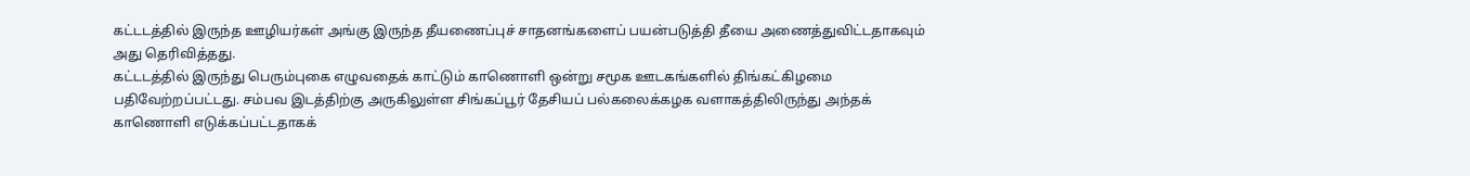கட்டடத்தில் இருந்த ஊழியர்கள் அங்கு இருந்த தீயணைப்புச் சாதனங்களைப் பயன்படுத்தி தீயை அணைத்துவிட்டதாகவும் அது தெரிவித்தது.
கட்டடத்தில் இருந்து பெரும்புகை எழுவதைக் காட்டும் காணொளி ஒன்று சமூக ஊடகங்களில் திங்கட்கிழமை பதிவேற்றப்பட்டது. சம்பவ இடத்திற்கு அருகிலுள்ள சிங்கப்பூர் தேசியப் பல்கலைக்கழக வளாகத்திலிருந்து அந்தக் காணொளி எடுக்கப்பட்டதாகக்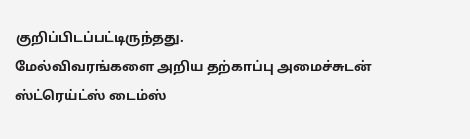குறிப்பிடப்பட்டிருந்தது.
மேல்விவரங்களை அறிய தற்காப்பு அமைச்சுடன் ஸ்ட்ரெய்ட்ஸ் டைம்ஸ்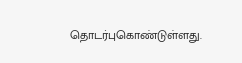தொடர்புகொண்டுள்ளது.